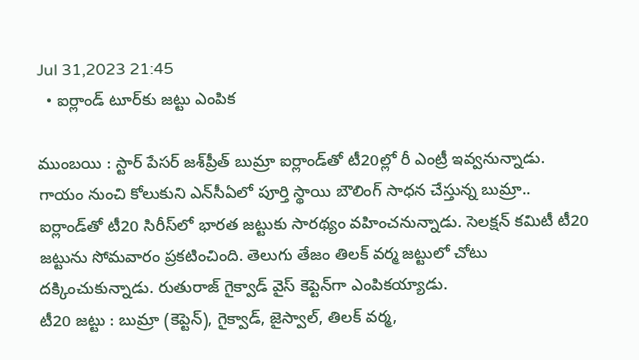Jul 31,2023 21:45
  • ఐర్లాండ్‌ టూర్‌కు జట్టు ఎంపిక

ముంబయి : స్టార్‌ పేసర్‌ జశ్‌ప్రీత్‌ బుమ్రా ఐర్లాండ్‌తో టీ20ల్లో రీ ఎంట్రీ ఇవ్వనున్నాడు. గాయం నుంచి కోలుకుని ఎన్‌సీఏలో పూర్తి స్థాయి బౌలింగ్‌ సాధన చేస్తున్న బుమ్రా.. ఐర్లాండ్‌తో టీ20 సిరీస్‌లో భారత జట్టుకు సారథ్యం వహించనున్నాడు. సెలక్షన్‌ కమిటీ టీ20 జట్టును సోమవారం ప్రకటించింది. తెలుగు తేజం తిలక్‌ వర్మ జట్టులో చోటు దక్కించుకున్నాడు. రుతురాజ్‌ గైక్వాడ్‌ వైస్‌ కెప్టెన్‌గా ఎంపికయ్యాడు.
టీ20 జట్టు : బుమ్రా (కెప్టెన్‌), గైక్వాడ్‌, జైస్వాల్‌, తిలక్‌ వర్మ,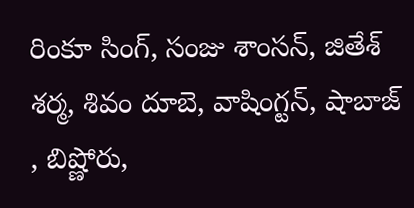రింకూ సింగ్‌, సంజు శాంసన్‌, జితేశ్‌ శర్మ, శివం దూబె, వాషింగ్టన్‌, షాబాజ్‌ , బిష్ణోరు,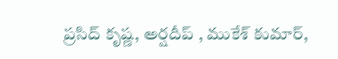ప్రసిద్‌ కృష్ణ, అర్షదీప్‌ , ముకేశ్‌ కుమార్‌,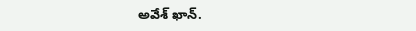అవేశ్‌ ఖాన్‌.